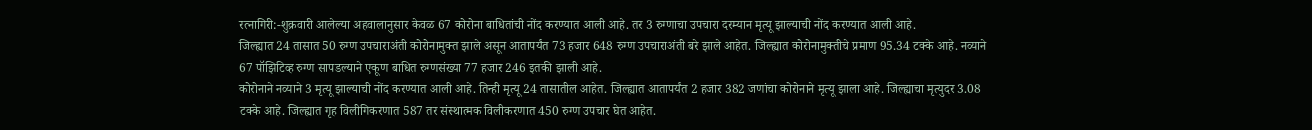रत्नागिरी:-शुक्रवारी आलेल्या अहवालानुसार केवळ 67 कोरोना बाधितांची नोंद करण्यात आली आहे. तर 3 रुग्णाचा उपचारा दरम्यान मृत्यू झाल्याची नोंद करण्यात आली आहे.
जिल्ह्यात 24 तासात 50 रुग्ण उपचाराअंती कोरोनामुक्त झाले असून आतापर्यंत 73 हजार 648 रुग्ण उपचाराअंती बरे झाले आहेत. जिल्ह्यात कोरोनामुक्तीचे प्रमाण 95.34 टक्के आहे. नव्याने 67 पॉझिटिव्ह रुग्ण सापडल्याने एकूण बाधित रुग्णसंख्या 77 हजार 246 इतकी झाली आहे.
कोरोनाने नव्याने 3 मृत्यू झाल्याची नोंद करण्यात आली आहे. तिन्ही मृत्यू 24 तासातील आहेत. जिल्ह्यात आतापर्यंत 2 हजार 382 जणांचा कोरोनाने मृत्यू झाला आहे. जिल्ह्याचा मृत्युदर 3.08 टक्के आहे. जिल्ह्यात गृह विलीगिकरणात 587 तर संस्थात्मक विलीकरणात 450 रुग्ण उपचार घेत आहेत.